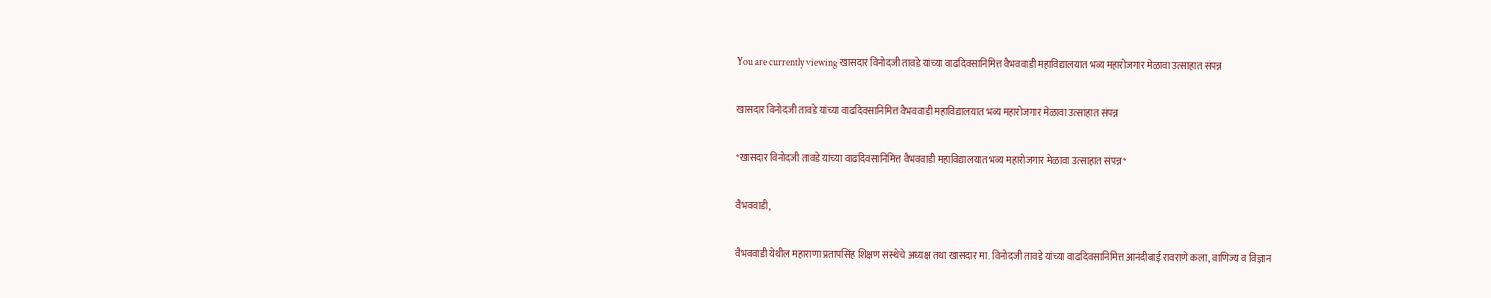You are currently viewing खासदार विनोदजी तावडे यांच्या वाढदिवसानिमित्त वैभववाडी महाविद्यालयात भव्य महारोजगार मेळावा उत्साहात संपन्न

खासदार विनोदजी तावडे यांच्या वाढदिवसानिमित्त वैभववाडी महाविद्यालयात भव्य महारोजगार मेळावा उत्साहात संपन्न

*खासदार विनोदजी तावडे यांच्या वाढदिवसानिमित्त वैभववाडी महाविद्यालयात भव्य महारोजगार मेळावा उत्साहात संपन्न*

वैभववाडी,

वैभववाडी येथील महाराणा प्रतापसिंह शिक्षण संस्थेचे अध्यक्ष तथा खासदार मा. विनोदजी तावडे यांच्या वाढदिवसानिमित्त आनंदीबाई रावराणे कला, वाणिज्य व विज्ञान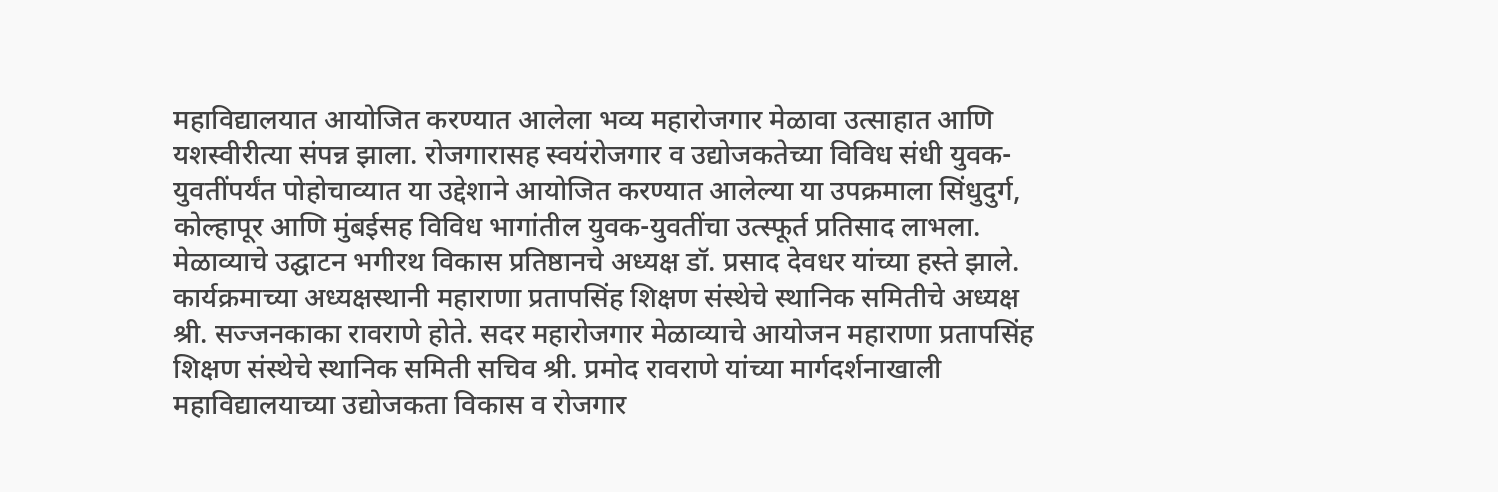महाविद्यालयात आयोजित करण्यात आलेला भव्य महारोजगार मेळावा उत्साहात आणि यशस्वीरीत्या संपन्न झाला. रोजगारासह स्वयंरोजगार व उद्योजकतेच्या विविध संधी युवक-युवतींपर्यंत पोहोचाव्यात या उद्देशाने आयोजित करण्यात आलेल्या या उपक्रमाला सिंधुदुर्ग, कोल्हापूर आणि मुंबईसह विविध भागांतील युवक-युवतींचा उत्स्फूर्त प्रतिसाद लाभला.
मेळाव्याचे उद्घाटन भगीरथ विकास प्रतिष्ठानचे अध्यक्ष डॉ. प्रसाद देवधर यांच्या हस्ते झाले. कार्यक्रमाच्या अध्यक्षस्थानी महाराणा प्रतापसिंह शिक्षण संस्थेचे स्थानिक समितीचे अध्यक्ष श्री. सज्जनकाका रावराणे होते. सदर महारोजगार मेळाव्याचे आयोजन महाराणा प्रतापसिंह शिक्षण संस्थेचे स्थानिक समिती सचिव श्री. प्रमोद रावराणे यांच्या मार्गदर्शनाखाली महाविद्यालयाच्या उद्योजकता विकास व रोजगार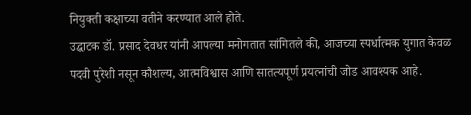नियुक्ती कक्षाच्या वतीने करण्यात आले होते.
उद्घाटक डॉ. प्रसाद देवधर यांनी आपल्या मनोगतात सांगितले की, आजच्या स्पर्धात्मक युगात केवळ पदवी पुरेशी नसून कौशल्य, आत्मविश्वास आणि सातत्यपूर्ण प्रयत्नांची जोड आवश्यक आहे.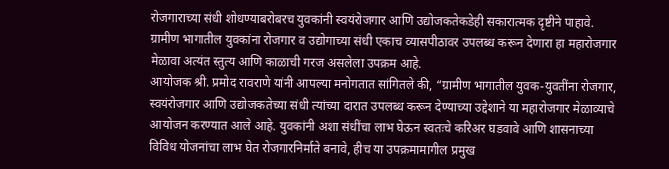रोजगाराच्या संधी शोधण्याबरोबरच युवकांनी स्वयंरोजगार आणि उद्योजकतेकडेही सकारात्मक दृष्टीने पाहावे. ग्रामीण भागातील युवकांना रोजगार व उद्योगाच्या संधी एकाच व्यासपीठावर उपलब्ध करून देणारा हा महारोजगार मेळावा अत्यंत स्तुत्य आणि काळाची गरज असलेला उपक्रम आहे.
आयोजक श्री. प्रमोद रावराणे यांनी आपल्या मनोगतात सांगितले की, “ग्रामीण भागातील युवक-युवतींना रोजगार, स्वयंरोजगार आणि उद्योजकतेच्या संधी त्यांच्या दारात उपलब्ध करून देण्याच्या उद्देशाने या महारोजगार मेळाव्याचे आयोजन करण्यात आले आहे. युवकांनी अशा संधींचा लाभ घेऊन स्वतःचे करिअर घडवावे आणि शासनाच्या विविध योजनांचा लाभ घेत रोजगारनिर्माते बनावे, हीच या उपक्रमामागील प्रमुख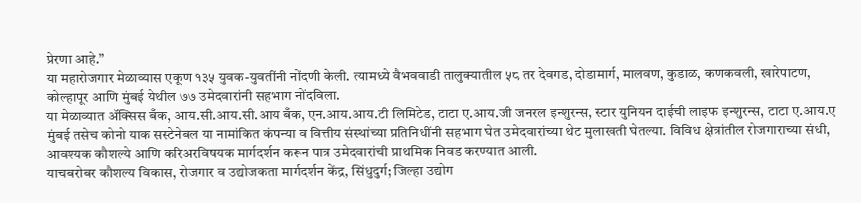प्रेरणा आहे.”
या महारोजगार मेळाव्यास एकूण १३५ युवक-युवतींनी नोंदणी केली. त्यामध्ये वैभववाडी तालुक्यातील ५८ तर देवगड, दोडामार्ग, मालवण, कुडाळ, कणकवली, खारेपाटण, कोल्हापूर आणि मुंबई येथील ७७ उमेदवारांनी सहभाग नोंदविला.
या मेळाव्यात ॲक्सिस बँक, आय.सी.आय.सी.आय बँक, एन.आय.आय.टी लिमिटेड, टाटा ए.आय.जी जनरल इन्शुरन्स, स्टार युनियन दाईची लाइफ इन्शुरन्स, टाटा ए.आय.ए मुंबई तसेच कोनो याक सस्टेनेबल या नामांकित कंपन्या व वित्तीय संस्थांच्या प्रतिनिधींनी सहभाग घेत उमेदवारांच्या थेट मुलाखती घेतल्या. विविध क्षेत्रांतील रोजगाराच्या संधी, आवश्यक कौशल्ये आणि करिअरविषयक मार्गदर्शन करून पात्र उमेदवारांची प्राथमिक निवड करण्यात आली.
याचबरोबर कौशल्य विकास, रोजगार व उद्योजकता मार्गदर्शन केंद्र, सिंधुदुर्ग; जिल्हा उद्योग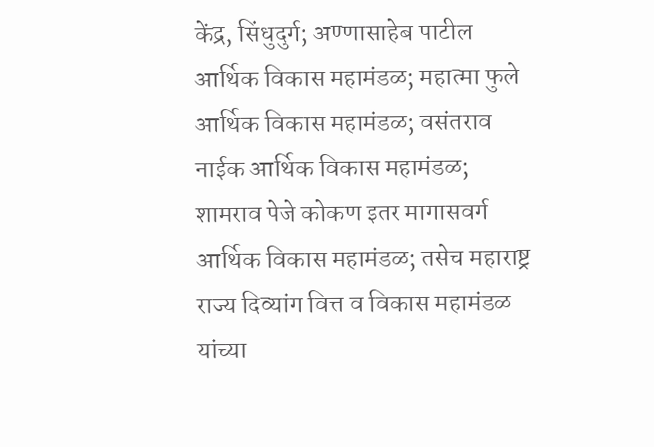केंद्र, सिंधुदुर्ग; अण्णासाहेब पाटील आर्थिक विकास महामंडळ; महात्मा फुले आर्थिक विकास महामंडळ; वसंतराव नाईक आर्थिक विकास महामंडळ; शामराव पेजे कोकण इतर मागासवर्ग आर्थिक विकास महामंडळ; तसेच महाराष्ट्र राज्य दिव्यांग वित्त व विकास महामंडळ यांच्या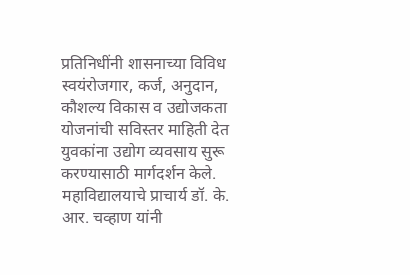प्रतिनिधींनी शासनाच्या विविध स्वयंरोजगार, कर्ज, अनुदान, कौशल्य विकास व उद्योजकता योजनांची सविस्तर माहिती देत युवकांना उद्योग व्यवसाय सुरू करण्यासाठी मार्गदर्शन केले. महाविद्यालयाचे प्राचार्य डॉ. के. आर. चव्हाण यांनी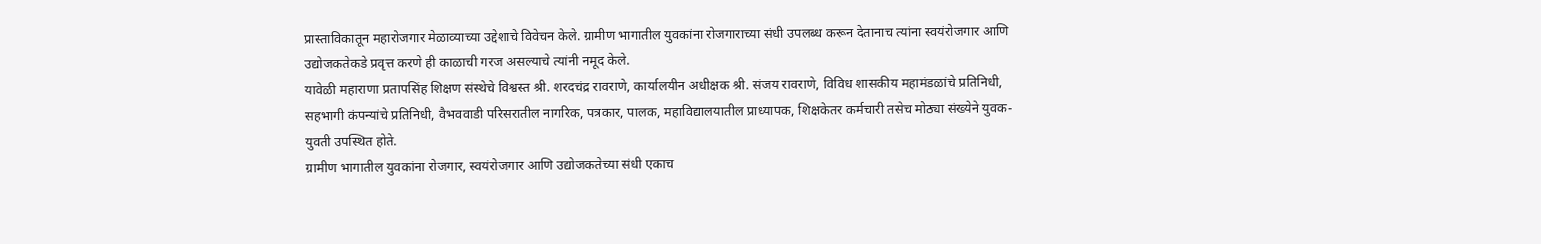प्रास्ताविकातून महारोजगार मेळाव्याच्या उद्देशाचे विवेचन केले. ग्रामीण भागातील युवकांना रोजगाराच्या संधी उपलब्ध करून देतानाच त्यांना स्वयंरोजगार आणि उद्योजकतेकडे प्रवृत्त करणे ही काळाची गरज असल्याचे त्यांनी नमूद केले.
यावेळी महाराणा प्रतापसिंह शिक्षण संस्थेचे विश्वस्त श्री. शरदचंद्र रावराणे, कार्यालयीन अधीक्षक श्री. संजय रावराणे, विविध शासकीय महामंडळांचे प्रतिनिधी, सहभागी कंपन्यांचे प्रतिनिधी, वैभववाडी परिसरातील नागरिक, पत्रकार, पालक, महाविद्यालयातील प्राध्यापक, शिक्षकेतर कर्मचारी तसेच मोठ्या संख्येने युवक-युवती उपस्थित होते.
ग्रामीण भागातील युवकांना रोजगार, स्वयंरोजगार आणि उद्योजकतेच्या संधी एकाच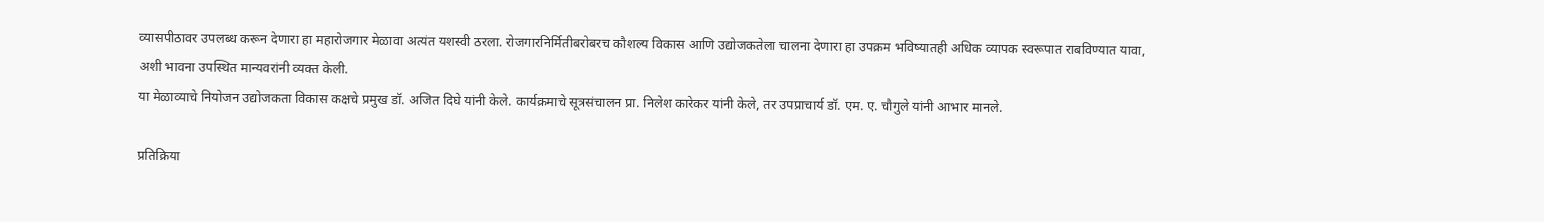व्यासपीठावर उपलब्ध करून देणारा हा महारोजगार मेळावा अत्यंत यशस्वी ठरला. रोजगारनिर्मितीबरोबरच कौशल्य विकास आणि उद्योजकतेला चालना देणारा हा उपक्रम भविष्यातही अधिक व्यापक स्वरूपात राबविण्यात यावा, अशी भावना उपस्थित मान्यवरांनी व्यक्त केली.
या मेळाव्याचे नियोजन उद्योजकता विकास कक्षचे प्रमुख डॉ. अजित दिघे यांनी केले. कार्यक्रमाचे सूत्रसंचालन प्रा. निलेश कारेकर यांनी केले, तर उपप्राचार्य डॉ. एम. ए. चौगुले यांनी आभार मानले.

प्रतिक्रिया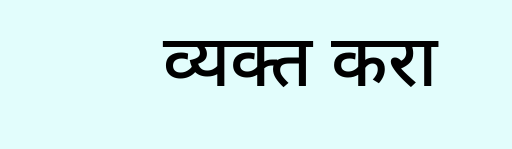व्यक्त करा